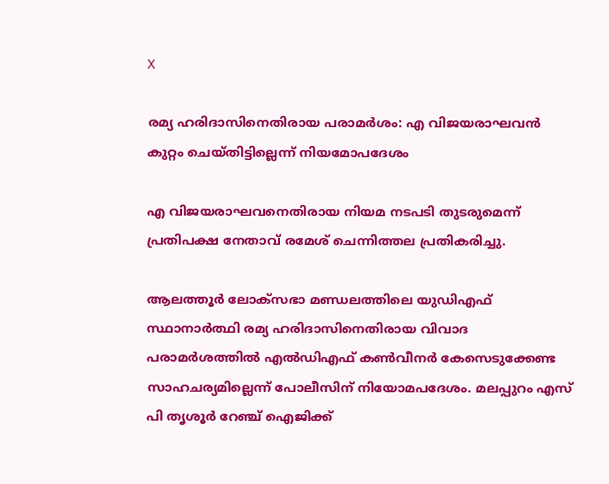X

രമ്യ ഹരിദാസിനെതിരായ പരാമർശം: എ വിജയരാഘവൻ കുറ്റം ചെയ്തിട്ടില്ലെന്ന് നിയമോപദേശം

എ വിജയരാഘവനെതിരായ നിയമ നടപടി തുടരുമെന്ന് പ്രതിപക്ഷ നേതാവ് രമേശ് ചെന്നിത്തല പ്രതികരിച്ചു.

ആലത്തൂർ ലോക്സഭാ മണ്ഡലത്തിലെ യുഡിഎഫ് സ്ഥാനാർത്ഥി രമ്യ ഹരിദാസിനെതിരായ വിവാദ പരാമർശത്തിൽ എല്‍ഡിഎഫ് കൺവീനർ കേസെടുക്കേണ്ട സാഹചര്യമില്ലെന്ന് പോലീസിന് നിയോമപദേശം. മലപ്പുറം എസ് പി തൃശൂർ റേഞ്ച് ഐജിക്ക്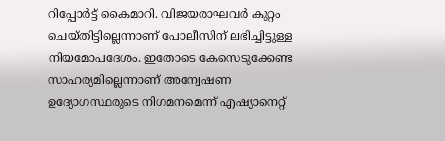റിപ്പോർട്ട് കൈമാറി. വിജയരാഘവർ കുറ്റം ചെയ്തിട്ടില്ലെന്നാണ് പോലീസിന് ലഭിച്ചിട്ടുള്ള നിയമോപദേശം. ഇതോടെ കേസെടുക്കേണ്ട സാഹര്യമില്ലെന്നാണ് അന്വേഷണ ഉദ്യോഗസ്ഥരുടെ നിഗമനമെന്ന് എഷ്യാനെറ്റ്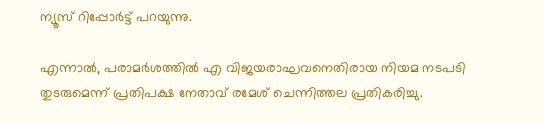ന്യൂസ് റിപ്പോർട്ട് പറയുന്നു.

എന്നാൽ, പരാമർശത്തിൽ എ വിജയരാഘവനെതിരായ നിയമ നടപടി തുടരുമെന്ന് പ്രതിപക്ഷ നേതാവ് രമേശ് ചെന്നിത്തല പ്രതികരിച്ചു.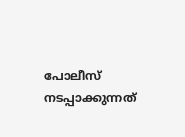പോലീസ് നടപ്പാക്കുന്നത്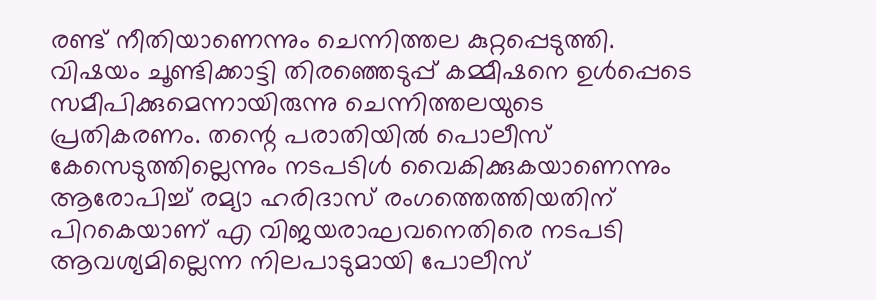രണ്ട് നീതിയാണെന്നും ചെന്നിത്തല കുറ്റപ്പെടുത്തി. വിഷയം ചൂണ്ടിക്കാട്ടി തിരഞ്ഞെടുപ്പ് കമ്മീഷനെ ഉൾപ്പെടെ സമീപിക്കുമെന്നായിരുന്നു ചെന്നിത്തലയുടെ പ്രതികരണം. തന്റെ പരാതിയിൽ പൊലീസ് കേസെടുത്തില്ലെന്നും നടപടിൾ വൈകിക്കുകയാണെന്നും ആരോപിച്ച് രമ്യാ ഹരിദാസ് രംഗത്തെത്തിയതിന് പിറകെയാണ് എ വിജയരാഘവനെതിരെ നടപടി ആവശ്യമില്ലെന്ന നിലപാടുമായി പോലീസ്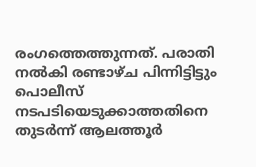രംഗത്തെത്തുന്നത്. പരാതി നൽകി രണ്ടാഴ്ച പിന്നിട്ടിട്ടും പൊലീസ് നടപടിയെടുക്കാത്തതിനെ തുടർന്ന് ആലത്തൂർ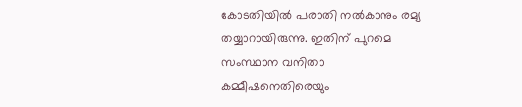കോടതിയിൽ പരാതി നൽകാനും രമ്യ തയ്യാറായിരുന്നു. ഇതിന് പുറമെ സംസ്ഥാന വനിതാ കമ്മീഷനെതിരെയും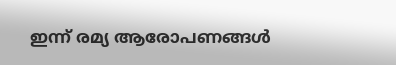ഇന്ന് രമ്യ ആരോപണങ്ങള്‍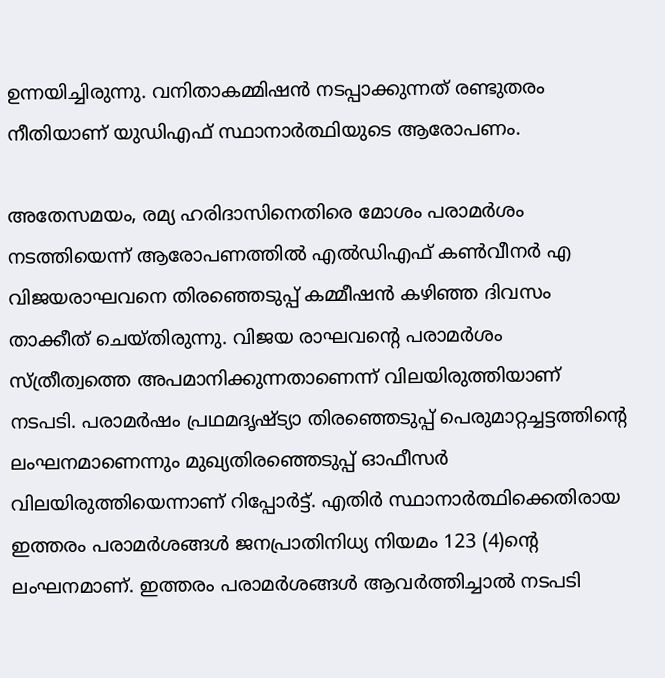ഉന്നയിച്ചിരുന്നു. വനിതാകമ്മിഷന്‍ നടപ്പാക്കുന്നത് രണ്ടുതരം നീതിയാണ് യുഡിഎഫ് സ്ഥാനാർത്ഥിയുടെ ആരോപണം.

അതേസമയം, രമ്യ ഹരിദാസിനെതിരെ മോശം പരാമർശം നടത്തിയെന്ന് ആരോപണത്തിൽ എൽഡിഎഫ് കൺവീനർ എ വിജയരാഘവനെ തിരഞ്ഞെടുപ്പ് കമ്മീഷൻ കഴിഞ്ഞ ദിവസം താക്കീത് ചെയ്തിരുന്നു. വിജയ രാഘവന്റെ പരാമർശം സ്ത്രീത്വത്തെ അപമാനിക്കുന്നതാണെന്ന് വിലയിരുത്തിയാണ് നടപടി. പരാമർഷം പ്രഥമദൃഷ്ട്യാ തിരഞ്ഞെടുപ്പ് പെരുമാറ്റച്ചട്ടത്തിന്റെ ലംഘനമാണെന്നും മുഖ്യതിരഞ്ഞെടുപ്പ് ഓഫീസർ വിലയിരുത്തിയെന്നാണ് റിപ്പോർട്ട്. എതിർ സ്ഥാനാർത്ഥിക്കെതിരായ ഇത്തരം പരാമർശങ്ങൾ ജനപ്രാതിനിധ്യ നിയമം 123 (4)ന്റെ ലംഘനമാണ്. ഇത്തരം പരാമർശങ്ങൾ ആവർത്തിച്ചാൽ നടപടി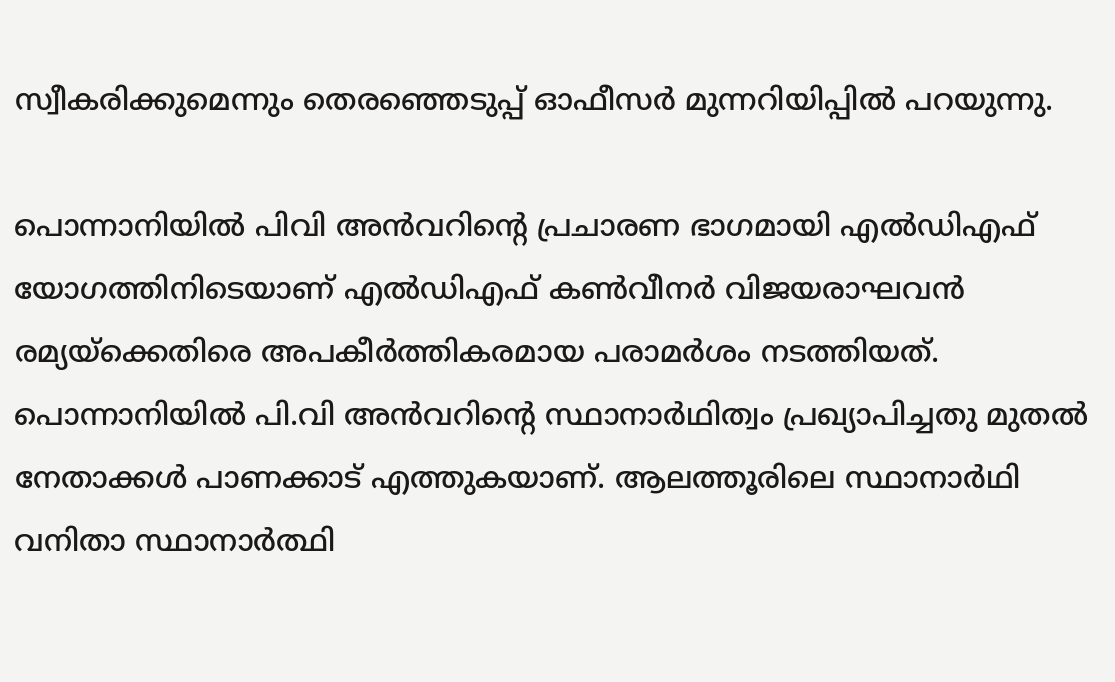സ്വീകരിക്കുമെന്നും തെരഞ്ഞെടുപ്പ് ഓഫീസർ മുന്നറിയിപ്പിൽ പറയുന്നു.

പൊന്നാനിയിൽ പിവി അൻവറിന്റെ പ്രചാരണ ഭാഗമായി എൽഡിഎഫ് യോഗത്തിനിടെയാണ് എൽഡിഎഫ് കൺവീനർ വിജയരാഘവൻ രമ്യയ്ക്കെതിരെ അപകീർത്തികരമായ പരാമർശം നടത്തിയത്. പൊന്നാനിയില്‍ പി.വി അന്‍വറിന്റെ സ്ഥാനാര്‍ഥിത്വം പ്രഖ്യാപിച്ചതു മുതല്‍ നേതാക്കള്‍ പാണക്കാട് എത്തുകയാണ്. ആലത്തൂരിലെ സ്ഥാനാര്‍ഥി വനിതാ സ്ഥാനാർത്ഥി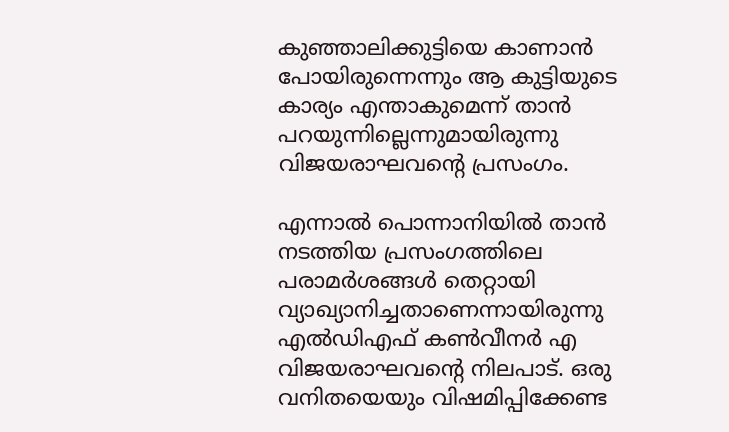കുഞ്ഞാലിക്കുട്ടിയെ കാണാന്‍ പോയിരുന്നെന്നും ആ കുട്ടിയുടെ കാര്യം എന്താകുമെന്ന് താന്‍ പറയുന്നില്ലെന്നുമായിരുന്നു വിജയരാഘവന്റെ പ്രസംഗം.

എന്നാൽ പൊന്നാനിയിൽ താൻ നടത്തിയ പ്രസംഗത്തിലെ പരാമർശങ്ങൾ തെറ്റായി വ്യാഖ്യാനിച്ചതാണെന്നായിരുന്നു എൽഡിഎഫ് കൺവീനർ എ വിജയരാഘവന്റെ നിലപാട്. ഒരു വനിതയെയും വിഷമിപ്പിക്കേണ്ട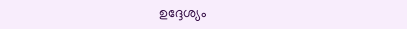ഉദ്ദേശ്യം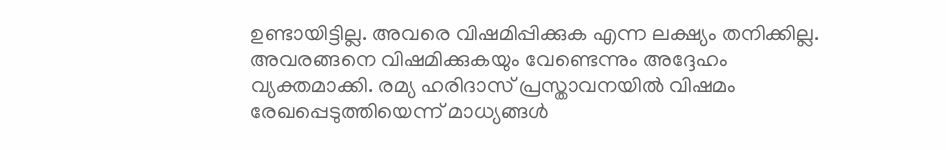ഉണ്ടായിട്ടില്ല. അവരെ വിഷമിപ്പിക്കുക എന്ന ലക്ഷ്യം തനിക്കില്ല. അവരങ്ങനെ വിഷമിക്കുകയും വേണ്ടെന്നും അദ്ദേഹം വ്യക്തമാക്കി. രമ്യ ഹരിദാസ് പ്രസ്താവനയിൽ വിഷമം രേഖപ്പെടുത്തിയെന്ന് മാധ്യങ്ങൾ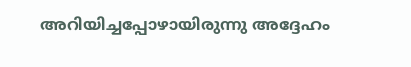അറിയിച്ചപ്പോഴായിരുന്നു അദ്ദേഹം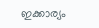ഇക്കാര്യം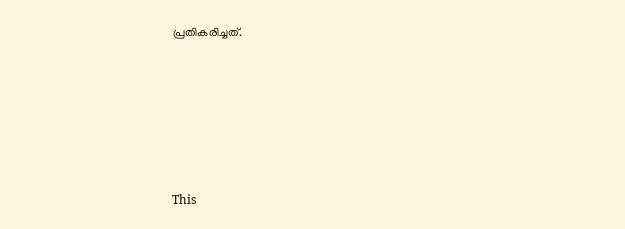പ്രതികരിച്ചത്.







This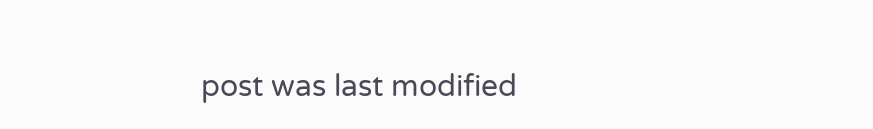post was last modified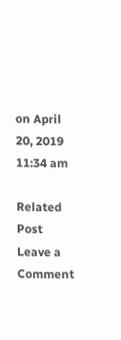on April 20, 2019 11:34 am

Related Post
Leave a Comment